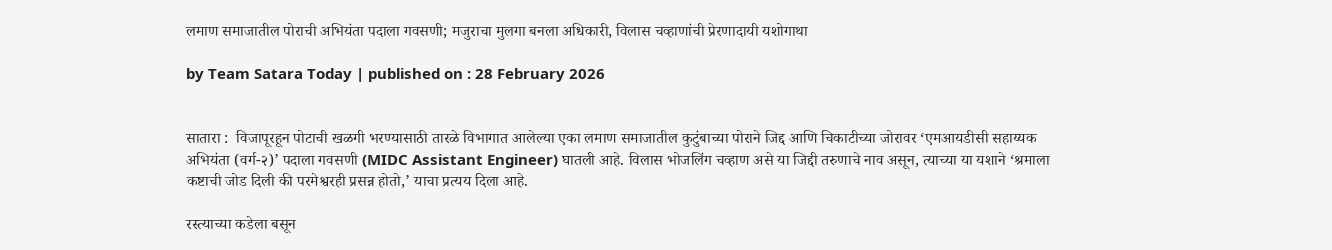लमाण समाजातील पोराची अभियंता पदाला गवसणी; मजुराचा मुलगा बनला अधिकारी, विलास चव्हाणांची प्रेरणादायी यशोगाथा

by Team Satara Today | published on : 28 February 2026


सातारा :  विजापूरहून पोटाची खळगी भरण्यासाठी तारळे विभागात आलेल्या एका लमाण समाजातील कुटुंबाच्या पोराने जिद्द आणि चिकाटीच्या जोरावर ‘एमआयडीसी सहाय्यक अभियंता (वर्ग-२)’ पदाला गवसणी (MIDC Assistant Engineer) घातली आहे. विलास भोजलिंग चव्हाण असे या जिद्दी तरुणाचे नाव असून, त्याच्या या यशाने ‘श्रमाला कष्टाची जोड दिली की परमेश्वरही प्रसन्न होतो,’ याचा प्रत्यय दिला आहे.

रस्त्याच्या कडेला बसून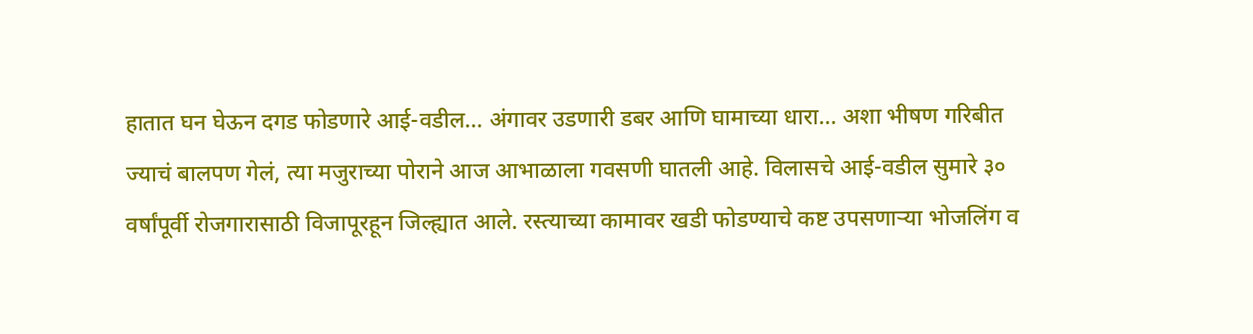हातात घन घेऊन दगड फोडणारे आई-वडील... अंगावर उडणारी डबर आणि घामाच्या धारा... अशा भीषण गरिबीत ज्याचं बालपण गेलं, त्या मजुराच्या पोराने आज आभाळाला गवसणी घातली आहे. विलासचे आई-वडील सुमारे ३० वर्षांपूर्वी रोजगारासाठी विजापूरहून जिल्ह्यात आले. रस्त्याच्या कामावर खडी फोडण्याचे कष्ट उपसणाऱ्या भोजलिंग व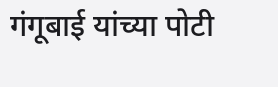गंगूबाई यांच्या पोटी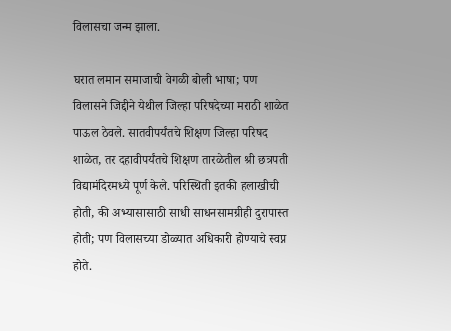विलासचा जन्म झाला.

घरात लमान समाजाची वेगळी बोली भाषा; पण विलासने जिद्दीने येथील जिल्हा परिषदेच्या मराठी शाळेत पाऊल ठेवले. सातवीपर्यंतचे शिक्षण जिल्हा परिषद शाळेत, तर दहावीपर्यंतचे शिक्षण तारळेतील श्री छत्रपती विद्यामंदिरमध्ये पूर्ण केले. परिस्थिती इतकी हलाखीची होती, की अभ्यासासाठी साधी साधनसामग्रीही दुरापास्त होती; पण विलासच्या डोळ्यात अधिकारी होण्याचे स्वप्न होते.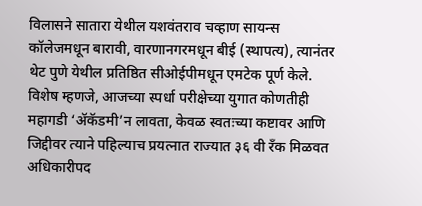विलासने सातारा येथील यशवंतराव चव्हाण सायन्स कॉलेजमधून बारावी, वारणानगरमधून बीई (स्थापत्य), त्यानंतर थेट पुणे येथील प्रतिष्ठित सीओईपीमधून एमटेक पूर्ण केले. विशेष म्हणजे, आजच्या स्पर्धा परीक्षेच्या युगात कोणतीही महागडी ‘ॲकॅडमी’न लावता, केवळ स्वतःच्या कष्टावर आणि जिद्दीवर त्याने पहिल्याच प्रयत्नात राज्यात ३६ वी रँक मिळवत अधिकारीपद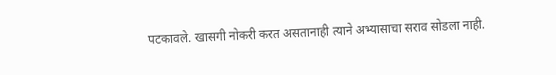पटकावले. खासगी नोकरी करत असतानाही त्याने अभ्यासाचा सराव सोडला नाही.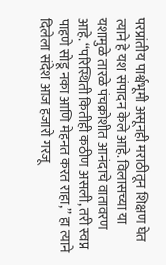परप्रांतीय पार्श्वभूमी असूनही मराठीतून शिक्षण घेत त्याने हे यश संपादन केले आहे. विलासच्या या यशामुळे तारळे पंचक्रोशीत आनंदाचे वातावरण आहे. ‘‘परिस्थिती कितीही कठीण असली, तरी स्वप्न पाहणे सोडू नका आणि मेहनत करत राहा,’’ हा त्याने दिलेला संदेश आज हजारो गरजू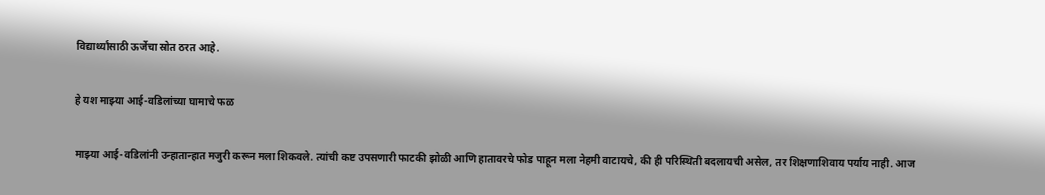विद्यार्थ्यांसाठी ऊर्जेचा स्रोत ठरत आहे.

हे यश माझ्या आई-वडिलांच्या घामाचे फळ

माझ्या आई-वडिलांनी उन्हातान्हात मजुरी करून मला शिकवले. त्यांची कष्ट उपसणारी फाटकी झोळी आणि हातावरचे फोड पाहून मला नेहमी वाटायचे, की ही परिस्थिती बदलायची असेल, तर शिक्षणाशिवाय पर्याय नाही. आज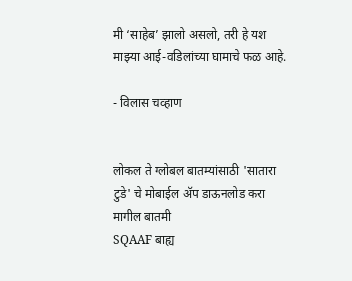मी ‘साहेब’ झालो असलो, तरी हे यश माझ्या आई-वडिलांच्या घामाचे फळ आहे.

- विलास चव्हाण


लोकल ते ग्लोबल बातम्यांसाठी 'सातारा टुडे' चे मोबाईल ॲप डाऊनलोड करा
मागील बातमी
SQAAF बाह्य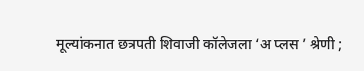मूल्यांकनात छत्रपती शिवाजी कॉलेजला ‘अ प्लस ’ श्रेणी ;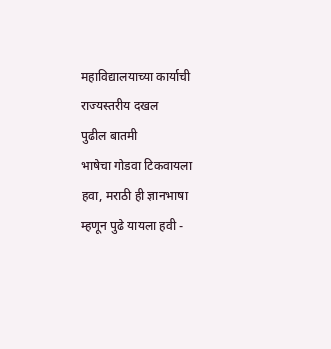महाविद्यालयाच्या कार्याची राज्यस्तरीय दखल
पुढील बातमी
भाषेचा गोडवा टिकवायला हवा, मराठी ही ज्ञानभाषा म्हणून पुढे यायला हवी -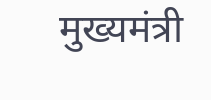मुख्यमंत्री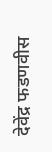देवेंद्र फडणवीस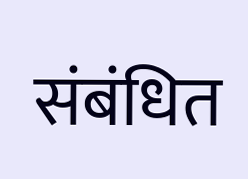संबंधित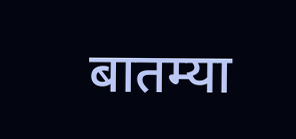बातम्या